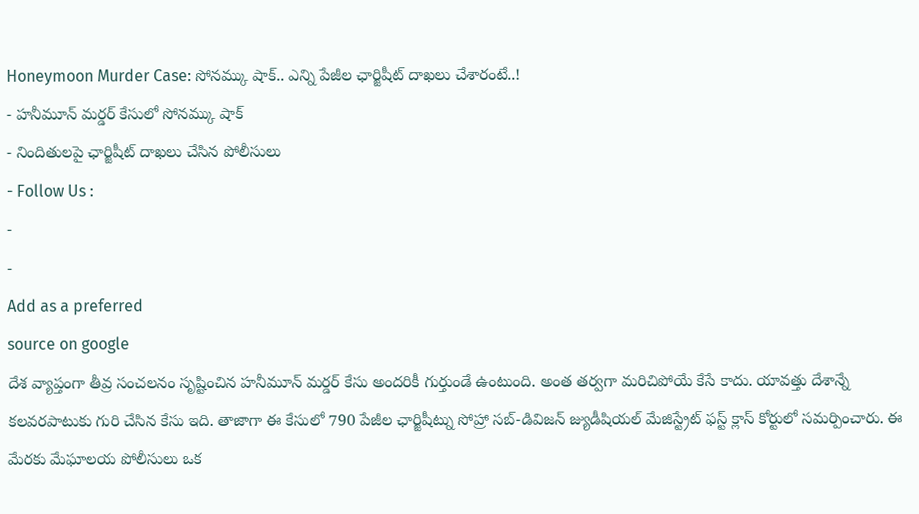Honeymoon Murder Case: సోనమ్కు షాక్.. ఎన్ని పేజీల ఛార్జిషీట్ దాఖలు చేశారంటే..!
- హనీమూన్ మర్డర్ కేసులో సోనమ్కు షాక్
- నిందితులపై ఛార్జిషీట్ దాఖలు చేసిన పోలీసులు
- Follow Us :
-
-
Add as a preferred
source on google
దేశ వ్యాప్తంగా తీవ్ర సంచలనం సృష్టించిన హనీమూన్ మర్డర్ కేసు అందరికీ గుర్తుండే ఉంటుంది. అంత తర్వగా మరిచిపోయే కేసే కాదు. యావత్తు దేశాన్నే కలవరపాటుకు గురి చేసిన కేసు ఇది. తాజాగా ఈ కేసులో 790 పేజీల ఛార్జిషీట్ను సోహ్రా సబ్-డివిజన్ జ్యుడీషియల్ మేజిస్ట్రేట్ ఫస్ట్ క్లాస్ కోర్టులో సమర్పించారు. ఈ మేరకు మేఘాలయ పోలీసులు ఒక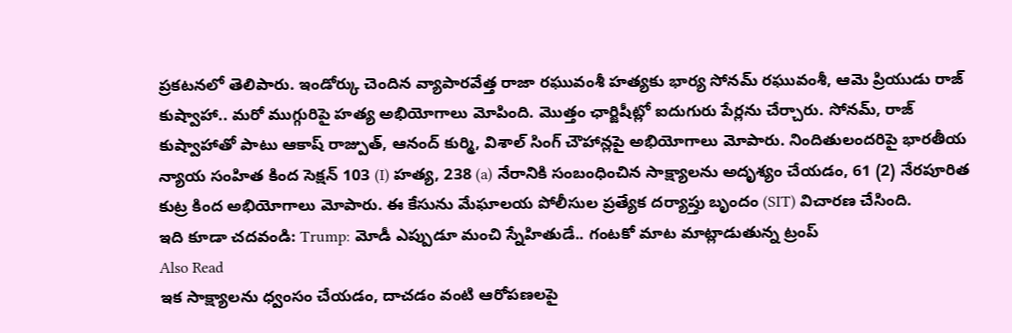ప్రకటనలో తెలిపారు. ఇండోర్కు చెందిన వ్యాపారవేత్త రాజా రఘువంశీ హత్యకు భార్య సోనమ్ రఘువంశీ, ఆమె ప్రియుడు రాజ్ కుష్వాహా.. మరో ముగ్గురిపై హత్య అభియోగాలు మోపింది. మొత్తం ఛార్జిషీట్లో ఐదుగురు పేర్లను చేర్చారు. సోనమ్, రాజ్ కుష్వాహాతో పాటు ఆకాష్ రాజ్పుత్, ఆనంద్ కుర్మి, విశాల్ సింగ్ చౌహాన్లపై అభియోగాలు మోపారు. నిందితులందరిపై భారతీయ న్యాయ సంహిత కింద సెక్షన్ 103 (I) హత్య, 238 (a) నేరానికి సంబంధించిన సాక్ష్యాలను అదృశ్యం చేయడం, 61 (2) నేరపూరిత కుట్ర కింద అభియోగాలు మోపారు. ఈ కేసును మేఘాలయ పోలీసుల ప్రత్యేక దర్యాప్తు బృందం (SIT) విచారణ చేసింది.
ఇది కూడా చదవండి: Trump: మోడీ ఎప్పుడూ మంచి స్నేహితుడే.. గంటకో మాట మాట్లాడుతున్న ట్రంప్
Also Read
ఇక సాక్ష్యాలను ధ్వంసం చేయడం, దాచడం వంటి ఆరోపణలపై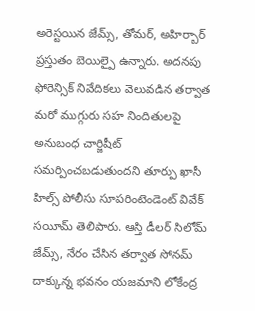అరెస్టయిన జేమ్స్, తోమర్, అహిర్బార్ ప్రస్తుతం బెయిల్పై ఉన్నారు. అదనపు ఫోరెన్సిక్ నివేదికలు వెలువడిన తర్వాత మరో ముగ్గురు సహ నిందితులపై అనుబంధ చార్జిషీట్ సమర్పించబడుతుందని తూర్పు ఖాసీ హిల్స్ పోలీసు సూపరింటెండెంట్ వివేక్ సయీమ్ తెలిపారు. ఆస్తి డీలర్ సిలోమ్ జేమ్స్, నేరం చేసిన తర్వాత సోనమ్ దాక్కున్న భవనం యజమాని లోకేంద్ర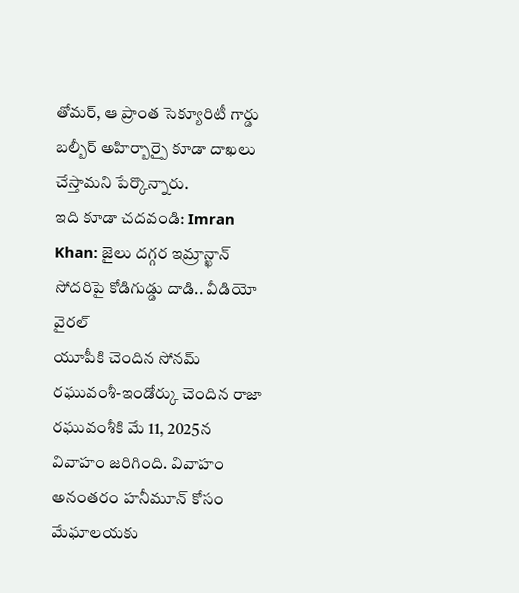తోమర్, ఆ ప్రాంత సెక్యూరిటీ గార్డు బల్బీర్ అహిర్బార్పై కూడా దాఖలు చేస్తామని పేర్కొన్నారు.
ఇది కూడా చదవండి: Imran Khan: జైలు దగ్గర ఇమ్రాన్ఖాన్ సోదరిపై కోడిగుడ్డు దాడి.. వీడియో వైరల్
యూపీకి చెందిన సోనమ్ రఘువంశీ-ఇండోర్కు చెందిన రాజా రఘువంశీకి మే 11, 2025న వివాహం జరిగింది. వివాహం అనంతరం హనీమూన్ కోసం మేఘాలయకు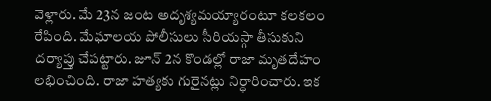వెళ్లారు. మే 23న జంట అదృశ్యమయ్యారంటూ కలకలం రేపింది. మేఘాలయ పోలీసులు సీరియస్గా తీసుకుని దర్యాప్తు చేపట్టారు. జూన్ 2న కొండల్లో రాజా మృతదేహం లభించింది. రాజా హత్యకు గురైనట్లు నిర్ధారించారు. ఇక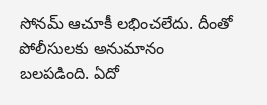సోనమ్ ఆచూకీ లభించలేదు. దీంతో పోలీసులకు అనుమానం బలపడింది. ఏదో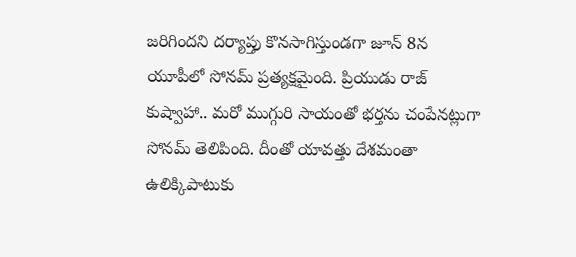జరిగిందని దర్యాప్తు కొనసాగిస్తుండగా జూన్ 8న యూపీలో సోనమ్ ప్రత్యక్షమైంది. ప్రియుడు రాజ్ కుష్వాహా.. మరో ముగ్గురి సాయంతో భర్తను చంపేనట్లుగా సోనమ్ తెలిపింది. దీంతో యావత్తు దేశమంతా ఉలిక్కిపాటుకు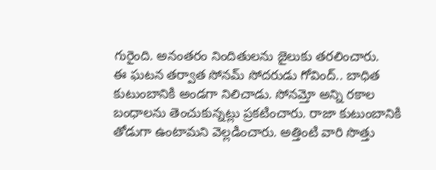గురైంది. అనంతరం నిందితులను జైలుకు తరలించారు.
ఈ ఘటన తర్వాత సోనమ్ సోదరుడు గోవింద్.. బాధిత కుటుంబానికి అండగా నిలిచాడు. సోనమ్తో అన్ని రకాల బంధాలను తెంచుకున్నట్లు ప్రకటించారు. రాజా కుటుంబానికి తోడుగా ఉంటామని వెల్లడించారు. అత్తింటి వారి సొత్తు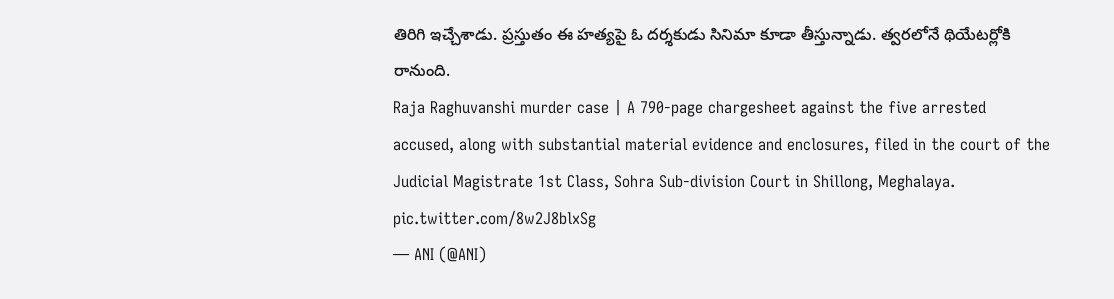తిరిగి ఇచ్చేశాడు. ప్రస్తుతం ఈ హత్యపై ఓ దర్శకుడు సినిమా కూడా తీస్తున్నాడు. త్వరలోనే థియేటర్లోకి రానుంది.
Raja Raghuvanshi murder case | A 790-page chargesheet against the five arrested accused, along with substantial material evidence and enclosures, filed in the court of the Judicial Magistrate 1st Class, Sohra Sub-division Court in Shillong, Meghalaya. pic.twitter.com/8w2J8blxSg
— ANI (@ANI)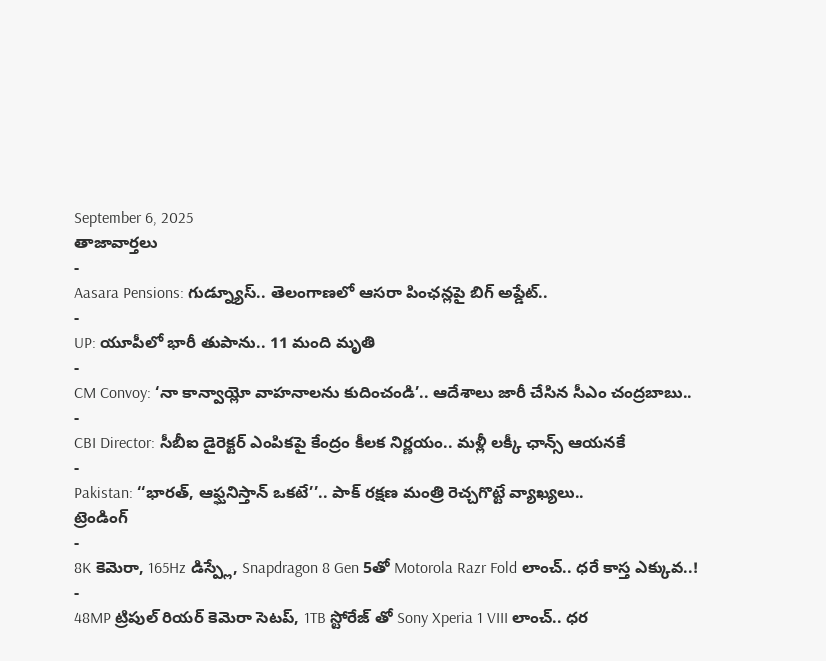September 6, 2025
తాజావార్తలు
-
Aasara Pensions: గుడ్న్యూస్.. తెలంగాణలో ఆసరా పింఛన్లపై బిగ్ అప్డేట్..
-
UP: యూపీలో భారీ తుపాను.. 11 మంది మృతి
-
CM Convoy: ‘నా కాన్వాయ్లో వాహనాలను కుదించండి’.. ఆదేశాలు జారీ చేసిన సీఎం చంద్రబాబు..
-
CBI Director: సీబీఐ డైరెక్టర్ ఎంపికపై కేంద్రం కీలక నిర్ణయం.. మళ్లీ లక్కీ ఛాన్స్ ఆయనకే
-
Pakistan: ‘‘భారత్, ఆఫ్ఘనిస్తాన్ ఒకటే’’.. పాక్ రక్షణ మంత్రి రెచ్చగొట్టే వ్యాఖ్యలు..
ట్రెండింగ్
-
8K కెమెరా, 165Hz డిస్ప్లే, Snapdragon 8 Gen 5తో Motorola Razr Fold లాంచ్.. ధరే కాస్త ఎక్కువ..!
-
48MP ట్రిపుల్ రియర్ కెమెరా సెటప్, 1TB స్టోరేజ్ తో Sony Xperia 1 VIII లాంచ్.. ధర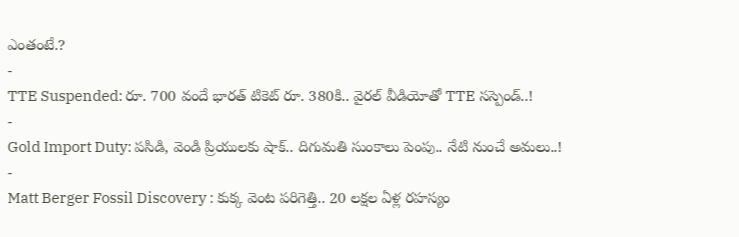ఎంతంటే.?
-
TTE Suspended: రూ. 700 వందే భారత్ టికెట్ రూ. 380కి.. వైరల్ వీడియోతో TTE సస్పెండ్..!
-
Gold Import Duty: పసిడి, వెండి ప్రియులకు షాక్.. దిగుమతి సుంకాలు పెంపు.. నేటి నుంచే అమలు..!
-
Matt Berger Fossil Discovery : కుక్క వెంట పరిగెత్తి.. 20 లక్షల ఏళ్ల రహస్యం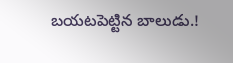బయటపెట్టిన బాలుడు.!